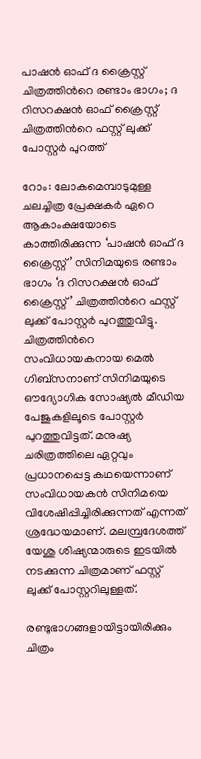പാഷന്‍ ഓഫ് ദ ക്രൈസ്റ്റ് ചിത്രത്തിന്‍റെ രണ്ടാം ഭാഗം; ദ റിസറക്ഷന്‍ ഓഫ് ക്രൈസ്റ്റ് ചിത്രത്തിന്‍റെ ഫസ്റ്റ് ലുക്ക് പോസ്റ്റർ പുറത്ത്

റോം: ലോകമെമ്പാടുമുള്ള ചലച്ചിത്ര പ്രേക്ഷകര്‍ ഏറെ ആകാംക്ഷയോടെ കാത്തിരിക്കുന്ന ‘പാഷന്‍ ഓഫ് ദ ക്രൈസ്റ്റ്’ സിനിമയുടെ രണ്ടാം ഭാഗം ‘ദ റിസറക്ഷന്‍ ഓഫ് ക്രൈസ്റ്റ്’ ചിത്രത്തിന്‍റെ ഫസ്റ്റ് ലുക്ക് പോസ്റ്റർ പുറത്തുവിട്ടു. ചിത്രത്തിന്‍റെ സംവിധായകനായ മെൽ ഗിബ്സനാണ് സിനിമയുടെ ഔദ്യോഗിക സോഷ്യല്‍ മീഡിയ പേജുകളിലൂടെ പോസ്റ്റര്‍ പുറത്തുവിട്ടത്. മനുഷ്യ ചരിത്രത്തിലെ ഏറ്റവും പ്രധാനപ്പെട്ട കഥയെന്നാണ് സംവിധായകന്‍ സിനിമയെ വിശേഷിപ്പിച്ചിരിക്കുന്നത് എന്നത് ശ്രദ്ധേയമാണ്. മലമ്പ്രദേശത്ത് യേശു ശിഷ്യന്മാരുടെ ഇടയിൽ നടക്കുന്ന ചിത്രമാണ് ഫസ്റ്റ് ലുക്ക് പോസ്റ്ററിലുള്ളത്.

രണ്ടുഭാഗങ്ങളായിട്ടായിരിക്കും ചിത്രം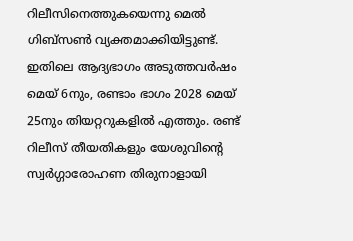റിലീസിനെത്തുകയെന്നു മെൽ ഗിബ്സണ്‍ വ്യക്തമാക്കിയിട്ടുണ്ട്. ഇതിലെ ആദ്യഭാഗം അടുത്തവർഷം മെയ് 6നും, രണ്ടാം ഭാഗം 2028 മെയ് 25നും തിയറ്ററുകളിൽ എത്തും. രണ്ട് റിലീസ് തീയതികളും യേശുവിന്‍റെ സ്വർഗ്ഗാരോഹണ തിരുനാളായി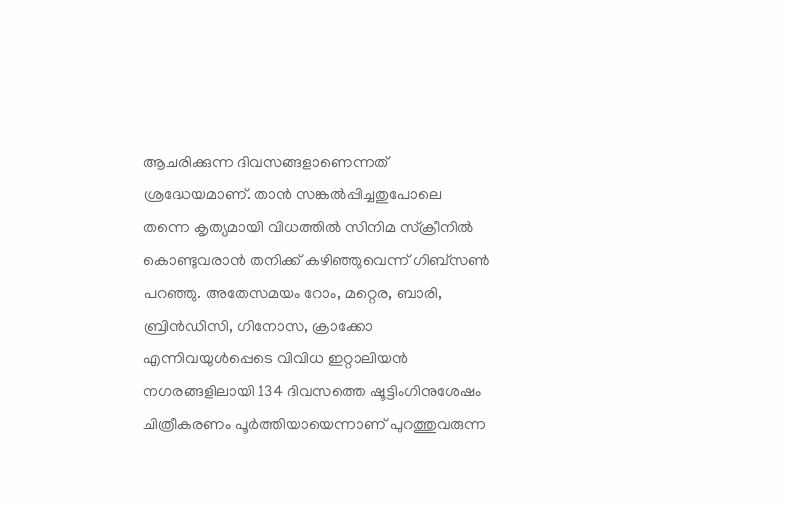ആചരിക്കുന്ന ദിവസങ്ങളാണെന്നത് ശ്രദ്ധേയമാണ്. താൻ സങ്കൽപ്പിച്ചതുപോലെ തന്നെ കൃത്യമായി വിധത്തില്‍ സിനിമ സ്ക്രീനിൽ കൊണ്ടുവരാൻ തനിക്ക് കഴിഞ്ഞുവെന്ന് ഗിബ്സൺ പറഞ്ഞു. അതേസമയം റോം, മറ്റെര, ബാരി, ബ്രിൻഡിസി, ഗിനോസ, ക്രാക്കോ എന്നിവയുൾപ്പെടെ വിവിധ ഇറ്റാലിയൻ നഗരങ്ങളിലായി 134 ദിവസത്തെ ഷൂട്ടിംഗിനുശേഷം ചിത്രീകരണം പൂർത്തിയായെന്നാണ് പുറത്തുവരുന്ന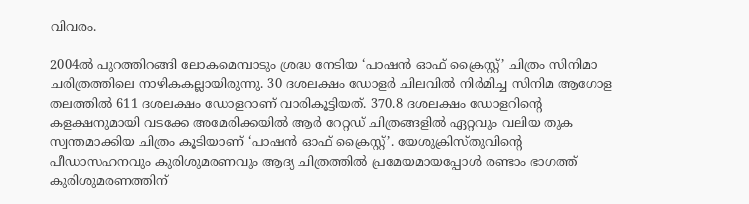വിവരം.

2004ല്‍ പുറത്തിറങ്ങി ലോകമെമ്പാടും ശ്രദ്ധ നേടിയ ‘പാഷന്‍ ഓഫ് ക്രൈസ്റ്റ്’ ചിത്രം സിനിമാ ചരിത്രത്തിലെ നാഴികകല്ലായിരുന്നു. 30 ദശലക്ഷം ഡോളര്‍ ചിലവില്‍ നിര്‍മിച്ച സിനിമ ആഗോള തലത്തില്‍ 611 ദശലക്ഷം ഡോളറാണ് വാരികൂട്ടിയത്. 370.8 ദശലക്ഷം ഡോളറിന്‍റെ കളക്ഷനുമായി വടക്കേ അമേരിക്കയില്‍ ആര്‍ റേറ്റഡ് ചിത്രങ്ങളില്‍ ഏറ്റവും വലിയ തുക സ്വന്തമാക്കിയ ചിത്രം കൂടിയാണ് ‘പാഷന്‍ ഓഫ് ക്രൈസ്റ്റ്’. യേശുക്രിസ്തുവിന്‍റെ പീഡാസഹനവും കുരിശുമരണവും ആദ്യ ചിത്രത്തില്‍ പ്രമേയമായപ്പോള്‍ രണ്ടാം ഭാഗത്ത് കുരിശുമരണത്തിന്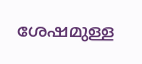ശേഷമുള്ള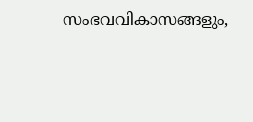സംഭവവികാസങ്ങളും,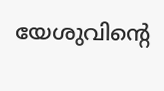യേശുവിന്‍റെ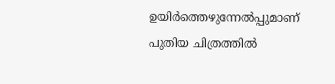ഉയിർത്തെഴുന്നേൽപ്പുമാണ് പുതിയ ചിത്രത്തിൽ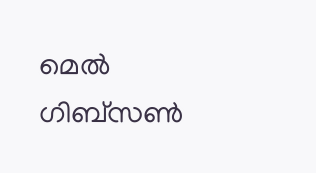മെൽ ഗിബ്സൺ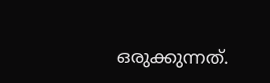ഒരുക്കുന്നത്.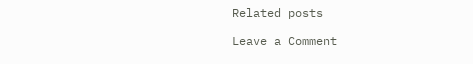Related posts

Leave a Comment